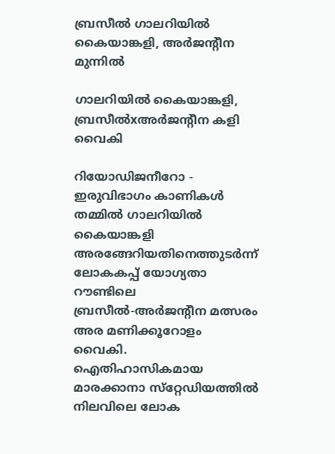ബ്രസീല്‍ ഗാലറിയില്‍ കൈയാങ്കളി, അര്‍ജന്റീന മുന്നില്‍

ഗാലറിയില്‍ കൈയാങ്കളി,
ബ്രസീല്‍xഅര്‍ജന്റീന കളി വൈകി

റിയോഡിജനീറോ - ഇരുവിഭാഗം കാണികള്‍ തമ്മില്‍ ഗാലറിയില്‍ കൈയാങ്കളി അരങ്ങേറിയതിനെത്തുടര്‍ന്ന് ലോകകപ്പ് യോഗ്യതാ റൗണ്ടിലെ ബ്രസീല്‍-അര്‍ജന്റീന മത്സരം അര മണിക്കൂറോളം വൈകി. ഐതിഹാസികമായ മാരക്കാനാ സ്‌റ്റേഡിയത്തില്‍ നിലവിലെ ലോക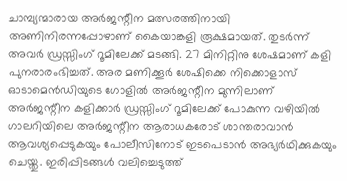ചാമ്പ്യന്മാരായ അര്‍ജന്റീന മത്സരത്തിനായി അണിനിരന്നപ്പോഴാണ് കൈയാങ്കളി രൂക്ഷമായത്. തുടര്‍ന്ന് അവര്‍ ഡ്രസ്സിംഗ് റൂമിലേക്ക് മടങ്ങി. 27 മിനിറ്റിനു ശേഷമാണ് കളി പുനരാരംഭിച്ചത്. അര മണിക്കൂര്‍ ശേഷിക്കെ നിക്കൊളാസ് ഓടാമെന്‍ഡിയുടെ ഗോളില്‍ അര്‍ജന്റീന മുന്നിലാണ്
അര്‍ജന്റീന കളിക്കാര്‍ ഡ്രസ്സിംഗ് റൂമിലേക്ക് പോകുന്ന വഴിയില്‍ ഗാലറിയിലെ അര്‍ജന്റീന ആരാധകരോട് ശാന്തരാവാന്‍ ആവശ്യപ്പെടുകയും പോലീസിനോട് ഇടപെടാന്‍ അഭ്യര്‍ഥിക്കുകയും ചെയ്തു. ഇരിപ്പിടങ്ങള്‍ വലിച്ചെടുത്ത്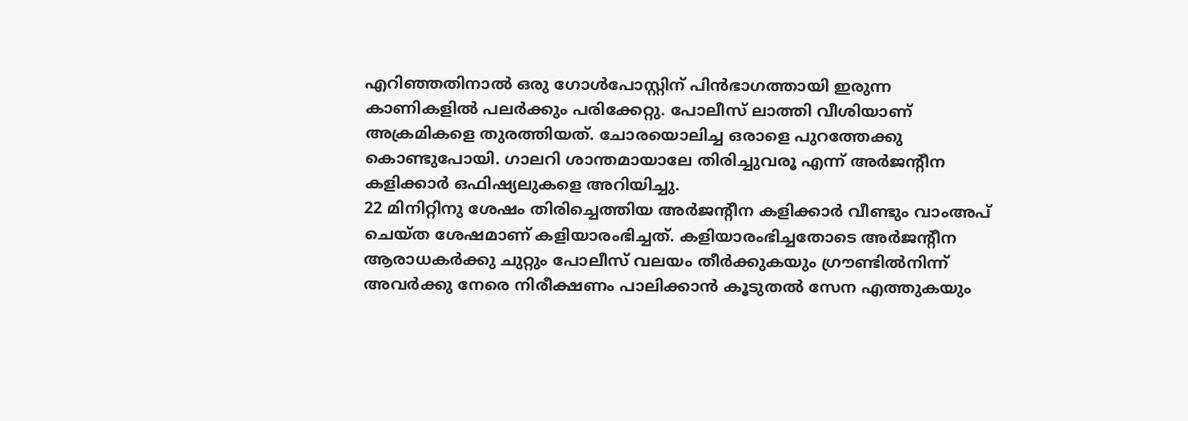എറിഞ്ഞതിനാല്‍ ഒരു ഗോള്‍പോസ്റ്റിന് പിന്‍ഭാഗത്തായി ഇരുന്ന കാണികളില്‍ പലര്‍ക്കും പരിക്കേറ്റു. പോലീസ് ലാത്തി വീശിയാണ് അക്രമികളെ തുരത്തിയത്. ചോരയൊലിച്ച ഒരാളെ പുറത്തേക്കു കൊണ്ടുപോയി. ഗാലറി ശാന്തമായാലേ തിരിച്ചുവരൂ എന്ന് അര്‍ജന്റീന കളിക്കാര്‍ ഒഫിഷ്യലുകളെ അറിയിച്ചു.
22 മിനിറ്റിനു ശേഷം തിരിച്ചെത്തിയ അര്‍ജന്റീന കളിക്കാര്‍ വീണ്ടും വാംഅപ് ചെയ്ത ശേഷമാണ് കളിയാരംഭിച്ചത്. കളിയാരംഭിച്ചതോടെ അര്‍ജന്റീന ആരാധകര്‍ക്കു ചുറ്റും പോലീസ് വലയം തീര്‍ക്കുകയും ഗ്രൗണ്ടില്‍നിന്ന് അവര്‍ക്കു നേരെ നിരീക്ഷണം പാലിക്കാന്‍ കൂടുതല്‍ സേന എത്തുകയും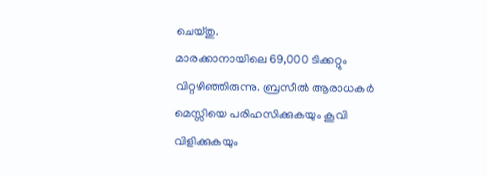ചെയ്തു.
മാരക്കാനായിലെ 69,000 ടിക്കറ്റും വിറ്റഴിഞ്ഞിരുന്നു. ബ്രസീല്‍ ആരാധകര്‍ മെസ്സിയെ പരിഹസിക്കുകയും കൂവി വിളിക്കുകയും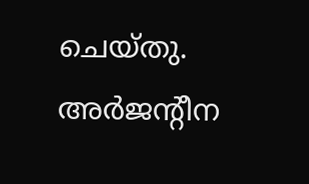ചെയ്തു. അര്‍ജന്റീന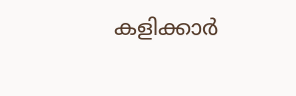കളിക്കാര്‍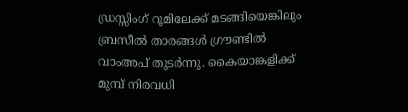ഡ്രസ്സിംഗ് റൂമിലേക്ക് മടങ്ങിയെങ്കിലും ബ്രസീല്‍ താരങ്ങള്‍ ഗ്രൗണ്ടില്‍ വാംഅപ് തുടര്‍ന്നു. കൈയാങ്കളിക്ക് മുമ്പ് നിരവധി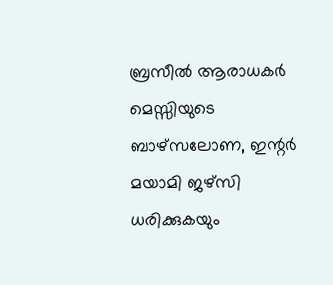ബ്രസീല്‍ ആരാധകര്‍ മെസ്സിയുടെ ബാഴ്‌സലോണ, ഇന്റര്‍ മയാമി ജഴ്‌സി ധരിക്കുകയും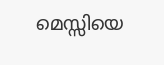മെസ്സിയെ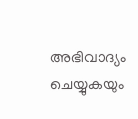അഭിവാദ്യം ചെയ്യുകയും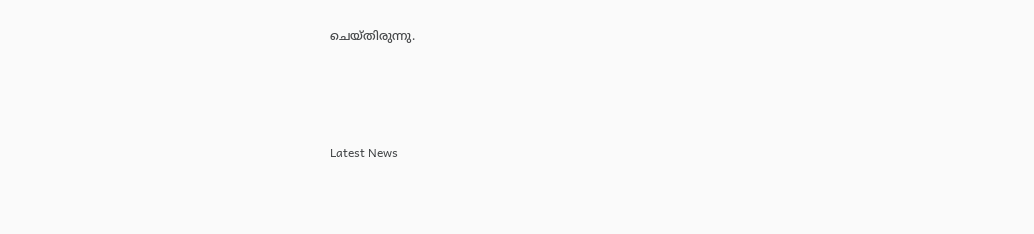ചെയ്തിരുന്നു.




Latest News